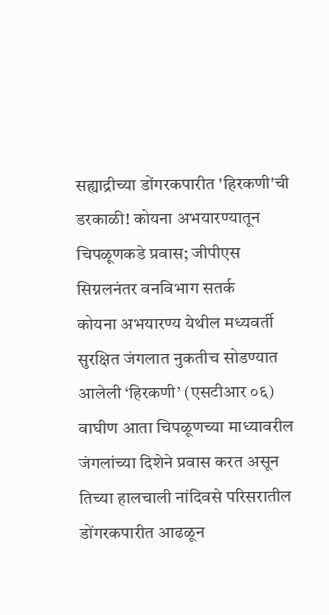सह्याद्रीच्या डोंगरकपारीत 'हिरकणी'ची डरकाळी! कोयना अभयारण्यातून चिपळूणकडे प्रवास; जीपीएस सिग्नलनंतर वनविभाग सतर्क
कोयना अभयारण्य येथील मध्यवर्ती सुरक्षित जंगलात नुकतीच सोडण्यात आलेली ‘हिरकणी’ (एसटीआर ०६) वाघीण आता चिपळूणच्या माध्यावरील जंगलांच्या दिशेने प्रवास करत असून तिच्या हालचाली नांदिवसे परिसरातील डोंगरकपारीत आढळून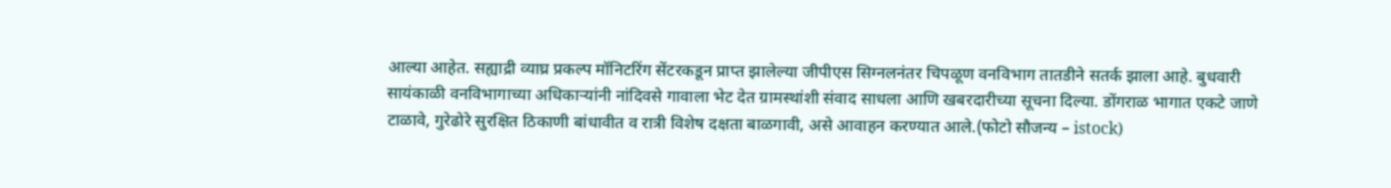आल्या आहेत. सह्याद्री व्याघ्र प्रकल्प मॉनिटरिंग सेंटरकडून प्राप्त झालेल्या जीपीएस सिग्नलनंतर चिपळूण वनविभाग तातडीने सतर्क झाला आहे. बुधवारी सायंकाळी वनविभागाच्या अधिकाऱ्यांनी नांदिवसे गावाला भेट देत ग्रामस्थांशी संवाद साधला आणि खबरदारीच्या सूचना दिल्या. डोंगराळ भागात एकटे जाणे टाळावे, गुरेढोरे सुरक्षित ठिकाणी बांधावीत व रात्री विशेष दक्षता बाळगावी, असे आवाहन करण्यात आले.(फोटो सौजन्य – istock)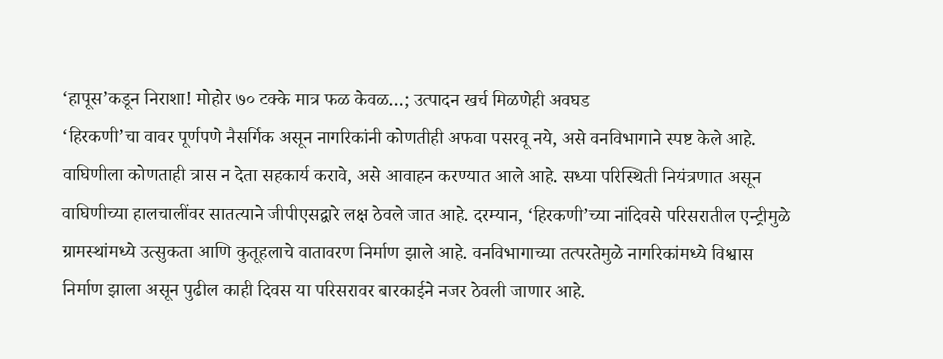‘हापूस’कडून निराशा! मोहोर ७० टक्के मात्र फळ केवळ…; उत्पादन खर्च मिळणेही अवघड
‘हिरकणी’चा वावर पूर्णपणे नैसर्गिक असून नागरिकांनी कोणतीही अफवा पसरवू नये, असे वनविभागाने स्पष्ट केले आहे. वाघिणीला कोणताही त्रास न देता सहकार्य करावे, असे आवाहन करण्यात आले आहे. सध्या परिस्थिती नियंत्रणात असून वाघिणीच्या हालचालींवर सातत्याने जीपीएसद्वारे लक्ष ठेवले जात आहे. दरम्यान, ‘हिरकणी’च्या नांदिवसे परिसरातील एन्ट्रीमुळे ग्रामस्थांमध्ये उत्सुकता आणि कुतूहलाचे वातावरण निर्माण झाले आहे. वनविभागाच्या तत्परतेमुळे नागरिकांमध्ये विश्वास निर्माण झाला असून पुढील काही दिवस या परिसरावर बारकाईने नजर ठेवली जाणार आहे.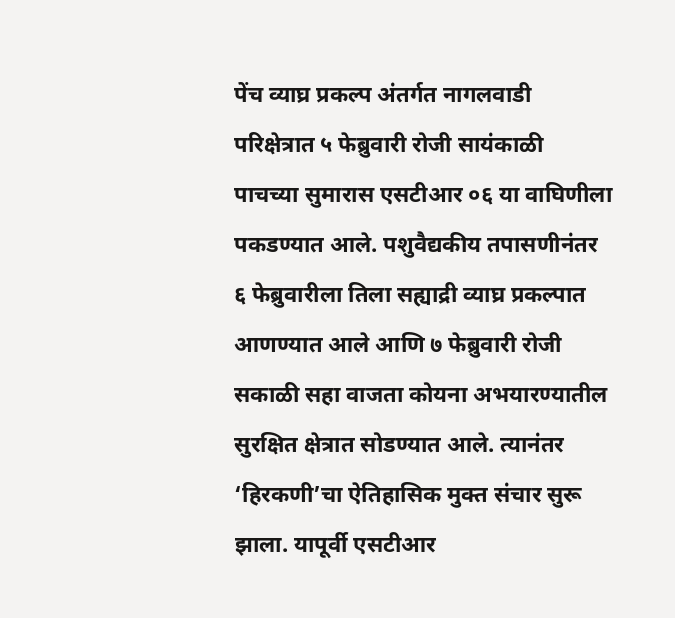पेंच व्याघ्र प्रकल्प अंतर्गत नागलवाडी परिक्षेत्रात ५ फेब्रुवारी रोजी सायंकाळी पाचच्या सुमारास एसटीआर ०६ या वाघिणीला पकडण्यात आले. पशुवैद्यकीय तपासणीनंतर ६ फेब्रुवारीला तिला सह्याद्री व्याघ्र प्रकल्पात आणण्यात आले आणि ७ फेब्रुवारी रोजी सकाळी सहा वाजता कोयना अभयारण्यातील सुरक्षित क्षेत्रात सोडण्यात आले. त्यानंतर ‘हिरकणी’चा ऐतिहासिक मुक्त संचार सुरू झाला. यापूर्वी एसटीआर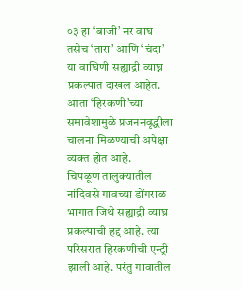०३ हा ‘बाजी’ नर वाघ तसेच ‘तारा’ आणि ‘चंदा’ या वाघिणी सह्याद्री व्याघ्न प्रकल्पात दाखल आहेत. आता ‘हिरकणी’च्या समावेशामुळे प्रजननवृद्धीला चालना मिळण्याची अपेक्षा व्यक्त होत आहे.
चिपळूण तालुक्यातील नांदिवसे गावच्या डोंगराळ भागात जिथे सह्याद्री व्याघ्र प्रकल्पाची हद्द आहे. त्या परिसरात हिरकणीची एन्ट्री झाली आहे. परंतु गावातील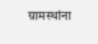ग्रामस्थांना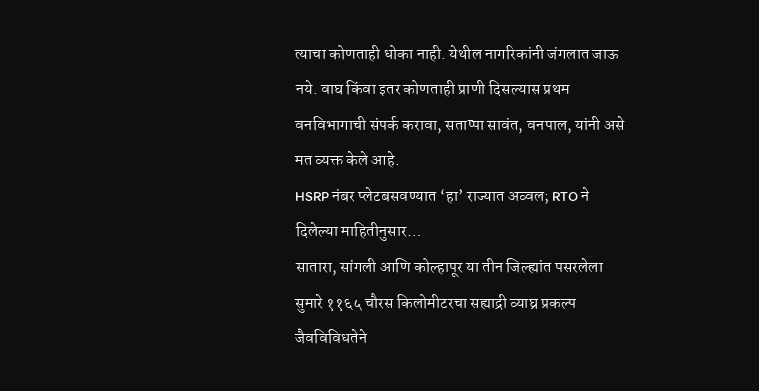त्याचा कोणताही धोका नाही. येथील नागरिकांनी जंगलात जाऊ नये. वाघ किंवा इतर कोणताही प्राणी दिसल्यास प्रथम वनविभागाची संपर्क करावा, सताप्पा सावंत, वनपाल, यांनी असे मत व्यक्त केले आहे.
HSRP नंबर प्लेटबसवण्यात ‘हा’ राज्यात अव्वल; RTO ने दिलेल्या माहितीनुसार…
सातारा, सांगली आणि कोल्हापूर या तीन जिल्ह्यांत पसरलेला सुमारे ११६५ चौरस किलोमीटरचा सह्याद्री व्याघ्र प्रकल्प जैवविविधतेने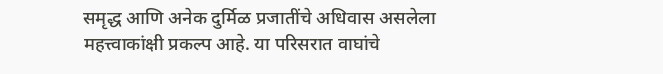समृद्ध आणि अनेक दुर्मिळ प्रजातींचे अधिवास असलेला महत्त्वाकांक्षी प्रकल्प आहे. या परिसरात वाघांचे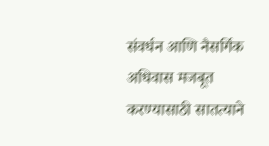संवर्धन आणि नैसर्गिक अधिवास मजबूत करण्यासाठी सातत्याने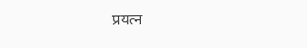प्रयत्न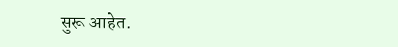सुरू आहेत.